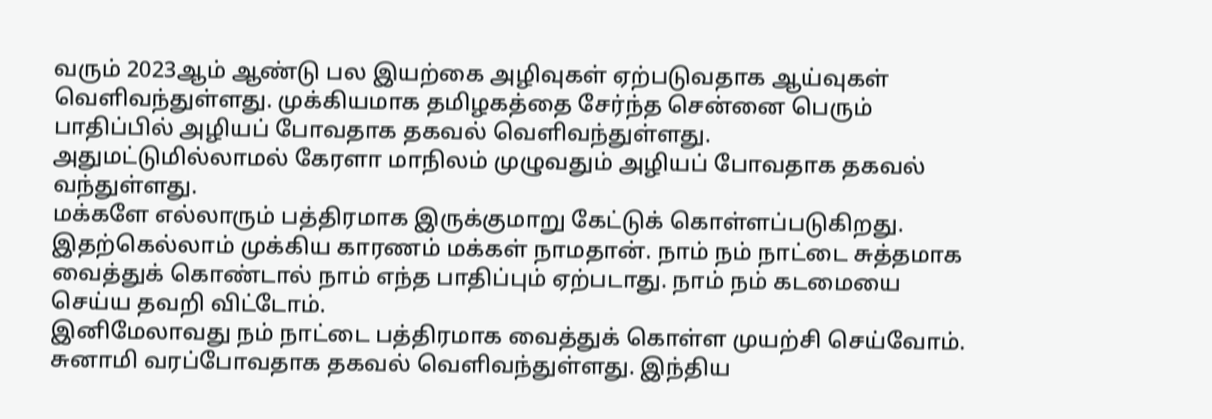வரும் 2023ஆம் ஆண்டு பல இயற்கை அழிவுகள் ஏற்படுவதாக ஆய்வுகள் வெளிவந்துள்ளது. முக்கியமாக தமிழகத்தை சேர்ந்த சென்னை பெரும் பாதிப்பில் அழியப் போவதாக தகவல் வெளிவந்துள்ளது.
அதுமட்டுமில்லாமல் கேரளா மாநிலம் முழுவதும் அழியப் போவதாக தகவல் வந்துள்ளது.
மக்களே எல்லாரும் பத்திரமாக இருக்குமாறு கேட்டுக் கொள்ளப்படுகிறது. இதற்கெல்லாம் முக்கிய காரணம் மக்கள் நாமதான். நாம் நம் நாட்டை சுத்தமாக வைத்துக் கொண்டால் நாம் எந்த பாதிப்பும் ஏற்படாது. நாம் நம் கடமையை செய்ய தவறி விட்டோம்.
இனிமேலாவது நம் நாட்டை பத்திரமாக வைத்துக் கொள்ள முயற்சி செய்வோம். சுனாமி வரப்போவதாக தகவல் வெளிவந்துள்ளது. இந்திய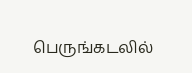பெருங்கடலில்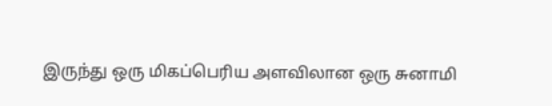இருந்து ஒரு மிகப்பெரிய அளவிலான ஒரு சுனாமி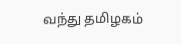வந்து தமிழகம்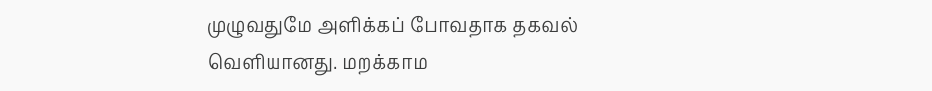முழுவதுமே அளிக்கப் போவதாக தகவல் வெளியானது. மறக்காம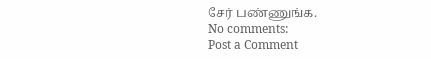சேர் பண்ணுங்க.
No comments:
Post a Comment